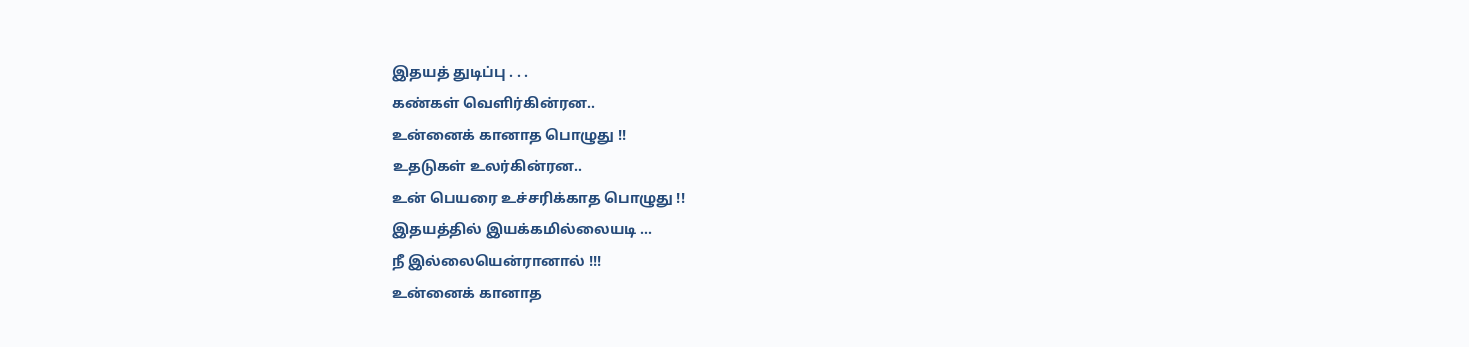இதயத் துடிப்பு . . .
கண்கள் வெளிர்கின்ரன..
உன்னைக் கானாத பொழுது !!
உதடுகள் உலர்கின்ரன..
உன் பெயரை உச்சரிக்காத பொழுது !!
இதயத்தில் இயக்கமில்லையடி ...
நீ இல்லையென்ரானால் !!!
உன்னைக் கானாத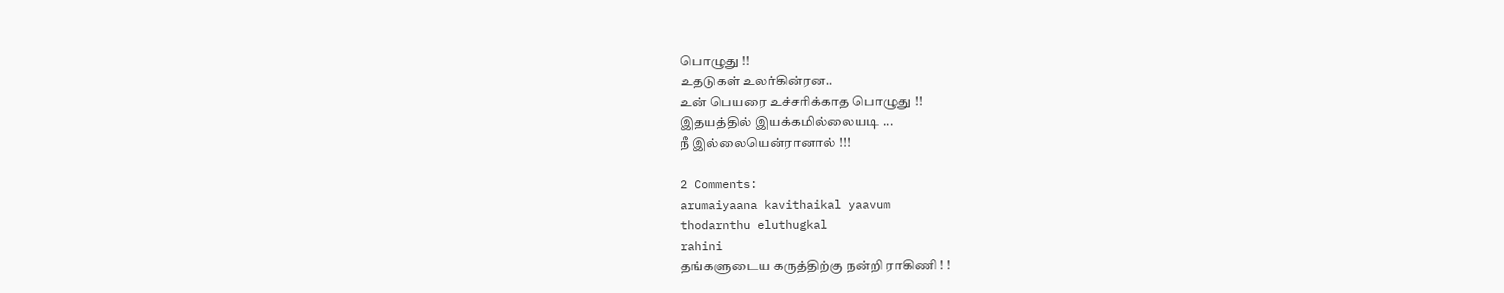பொழுது !!
உதடுகள் உலர்கின்ரன..
உன் பெயரை உச்சரிக்காத பொழுது !!
இதயத்தில் இயக்கமில்லையடி ...
நீ இல்லையென்ரானால் !!!

2 Comments:
arumaiyaana kavithaikal yaavum
thodarnthu eluthugkal
rahini
தங்களுடைய கருத்திற்கு நன்றி ராகிணி ! !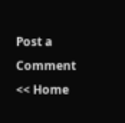Post a Comment
<< Home